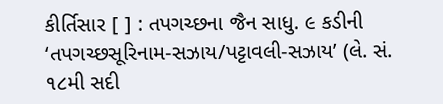કીર્તિસાર [ ] : તપગચ્છના જૈન સાધુ. ૯ કડીની ‘તપગચ્છસૂરિનામ-સઝાય/પટ્ટાવલી-સઝાય’ (લે. સં. ૧૮મી સદી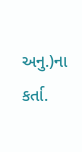અનુ.)ના કર્તા.